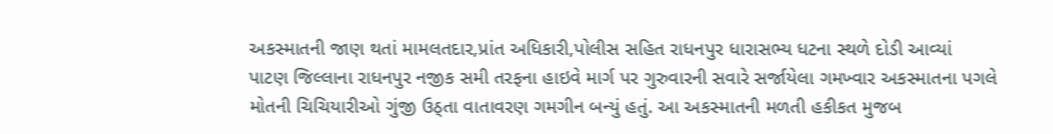અકસ્માતની જાણ થતાં મામલતદાર,પ્રાંત અધિકારી,પોલીસ સહિત રાધનપુર ધારાસભ્ય ધટના સ્થળે દોડી આવ્યાં
પાટણ જિલ્લાના રાધનપુર નજીક સમી તરફના હાઇવે માર્ગ પર ગુરુવારની સવારે સર્જાયેલા ગમખ્વાર અકસ્માતના પગલે મોતની ચિચિયારીઓ ગુંજી ઉઠ્તા વાતાવરણ ગમગીન બન્યું હતું. આ અકસ્માતની મળતી હકીકત મુજબ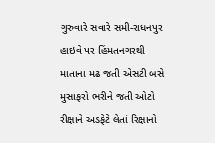ગુરુવારે સવારે સમી-રાધનપુર હાઇવે પર હિંમતનગરથી માતાના મઢ જતી એસટી બસે મુસાફરો ભરીને જતી ઓટો રીક્ષાને અડફેટે લેતાં રિક્ષાનો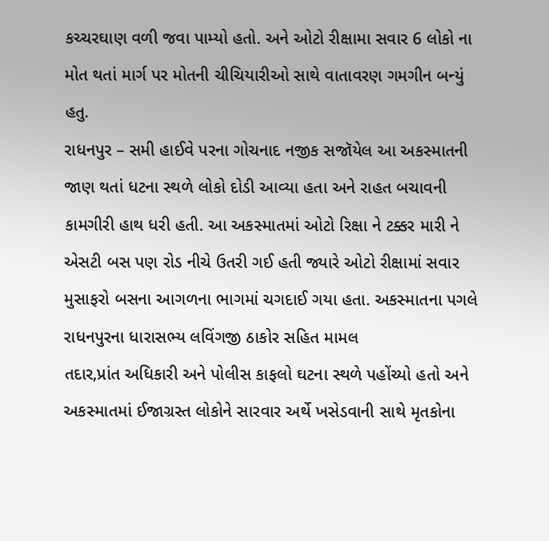કચ્ચરઘાણ વળી જવા પામ્યો હતો. અને ઓટો રીક્ષામા સવાર 6 લોકો ના મોત થતાં માર્ગ પર મોતની ચીચિયારીઓ સાથે વાતાવરણ ગમગીન બન્યું હતુ.
રાધનપુર – સમી હાઈવે પરના ગોચનાદ નજીક સજૉયેલ આ અકસ્માતની જાણ થતાં ધટના સ્થળે લોકો દોડી આવ્યા હતા અને રાહત બચાવની કામગીરી હાથ ધરી હતી. આ અકસ્માતમાં ઓટો રિક્ષા ને ટક્કર મારી ને એસટી બસ પણ રોડ નીચે ઉતરી ગઈ હતી જ્યારે ઓટો રીક્ષામાં સવાર મુસાફરો બસના આગળના ભાગમાં ચગદાઈ ગયા હતા. અકસ્માતના પગલે રાધનપુરના ધારાસભ્ય લવિંગજી ઠાકોર સહિત મામલ
તદાર,પ્રાંત અધિકારી અને પોલીસ કાફલો ઘટના સ્થળે પહોંચ્યો હતો અને અકસ્માતમાં ઈજાગ્રસ્ત લોકોને સારવાર અર્થે ખસેડવાની સાથે મૃતકોના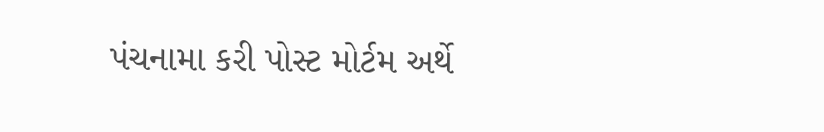પંચનામા કરી પોસ્ટ મોર્ટમ અર્થે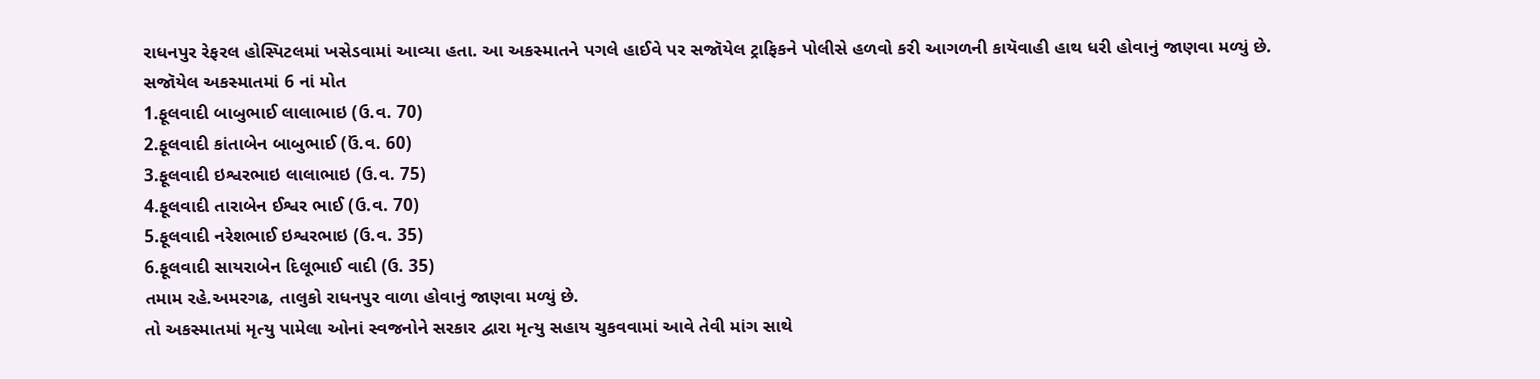રાધનપુર રેફરલ હોસ્પિટલમાં ખસેડવામાં આવ્યા હતા. આ અકસ્માતને પગલે હાઈવે પર સજૉયેલ ટ્રાફિકને પોલીસે હળવો કરી આગળની કાયૅવાહી હાથ ધરી હોવાનું જાણવા મળ્યું છે.
સજૉયેલ અકસ્માતમાં 6 નાં મોત
1.ફૂલવાદી બાબુભાઈ લાલાભાઇ (ઉ.વ. 70)
2.ફૂલવાદી કાંતાબેન બાબુભાઈ (ઉં.વ. 60)
3.ફૂલવાદી ઇશ્વરભાઇ લાલાભાઇ (ઉ.વ. 75)
4.ફૂલવાદી તારાબેન ઈશ્વર ભાઈ (ઉ.વ. 70)
5.ફૂલવાદી નરેશભાઈ ઇશ્વરભાઇ (ઉ.વ. 35)
6.ફૂલવાદી સાયરાબેન દિલૂભાઈ વાદી (ઉ. 35)
તમામ રહે.અમરગઢ, તાલુકો રાધનપુર વાળા હોવાનું જાણવા મળ્યું છે.
તો અકસ્માતમાં મૃત્યુ પામેલા ઓનાં સ્વજનોને સરકાર દ્વારા મૃત્યુ સહાય ચુકવવામાં આવે તેવી માંગ સાથે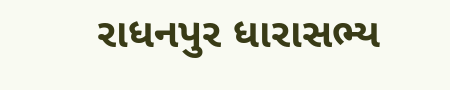રાધનપુર ધારાસભ્ય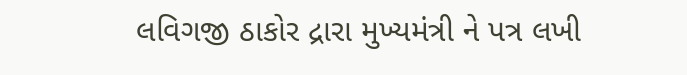લવિગજી ઠાકોર દ્રારા મુખ્યમંત્રી ને પત્ર લખી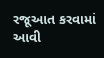રજૂઆત કરવામાં આવી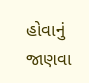હોવાનું જાણવા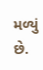મળ્યું છે.